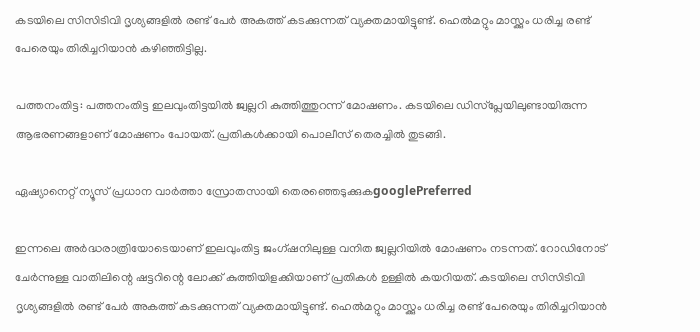കടയിലെ സിസിടിവി ദൃശ്യങ്ങളിൽ രണ്ട് പേർ അകത്ത് കടക്കുന്നത് വ്യക്തമായിട്ടുണ്ട്. ഹെൽമറ്റും മാസ്ക്കും ധരിച്ച രണ്ട് പേരെയും തിരിച്ചറിയാൻ കഴിഞ്ഞിട്ടില്ല.

പത്തനംതിട്ട: പത്തനംതിട്ട ഇലവുംതിട്ടയിൽ ജ്വല്ലറി കുത്തിത്തുറന്ന് മോഷണം. കടയിലെ ഡിസ്പ്ലേയിലുണ്ടായിരുന്ന ആഭരണങ്ങളാണ് മോഷണം പോയത്. പ്രതികൾക്കായി പൊലീസ് തെരച്ചിൽ തുടങ്ങി.

ഏഷ്യാനെറ്റ് ന്യൂസ് പ്രധാന വാർത്താ സ്രോതസായി തെരഞ്ഞെടുക്കുകgooglePreferred

ഇന്നലെ അർദ്ധരാത്രിയോടെയാണ് ഇലവുംതിട്ട ജംഗ്ഷനിലുള്ള വനിത ജ്വല്ലറിയിൽ മോഷണം നടന്നത്. റോഡിനോട് ചേർന്നുള്ള വാതിലിന്റെ ഷട്ട‌റിന്റെ ലോക്ക് കുത്തിയിളക്കിയാണ് പ്രതികൾ ഉള്ളിൽ കയറിയത്. കടയിലെ സിസിടിവി ദൃശ്യങ്ങളിൽ രണ്ട് പേർ അകത്ത് കടക്കുന്നത് വ്യക്തമായിട്ടുണ്ട്. ഹെൽമറ്റും മാസ്ക്കും ധരിച്ച രണ്ട് പേരെയും തിരിച്ചറിയാൻ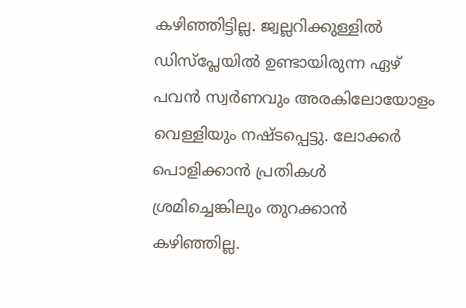കഴിഞ്ഞിട്ടില്ല. ജ്വല്ലറിക്കുള്ളിൽ ഡിസ്പ്ലേയിൽ ഉണ്ടായിരുന്ന ഏഴ് പവൻ സ്വർണവും അരകിലോയോളം വെള്ളിയും നഷ്ടപ്പെട്ടു. ലോക്കർ പൊളിക്കാൻ പ്രതികൾ ശ്രമിച്ചെങ്കിലും തുറക്കാൻ കഴിഞ്ഞില്ല.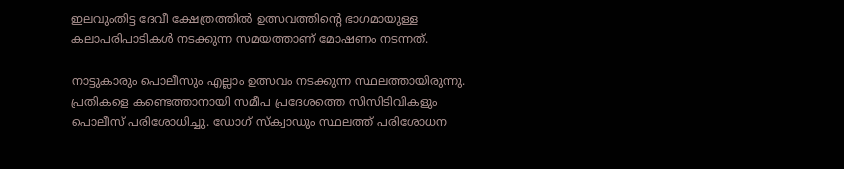ഇലവുംതിട്ട ദേവീ ക്ഷേത്രത്തിൽ ഉത്സവത്തിന്റെ ഭാഗമായുള്ള കലാപരിപാടികൾ നടക്കുന്ന സമയത്താണ് മോഷണം നടന്നത്.

നാട്ടുകാരും പൊലീസും എല്ലാം ഉത്സവം നടക്കുന്ന സ്ഥലത്തായിരുന്നു. പ്രതികളെ കണ്ടെത്താനായി സമീപ പ്രദേശത്തെ സിസിടിവികളും പൊലീസ് പരിശോധിച്ചു. ഡോഗ് സ്ക്വാഡും സ്ഥലത്ത് പരിശോധന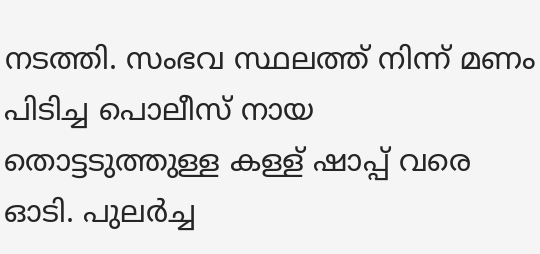നടത്തി. സംഭവ സ്ഥലത്ത് നിന്ന് മണം പിടിച്ച പൊലീസ് നായ തൊട്ടടുത്തുള്ള കള്ള് ഷാപ്പ് വരെ ഓടി. പുലർച്ച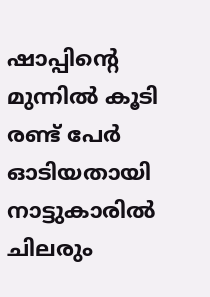ഷാപ്പിന്റെ മുന്നിൽ കൂടി രണ്ട് പേർ ഓടിയതായി നാട്ടുകാരിൽ ചിലരും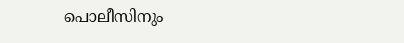പൊലീസിനും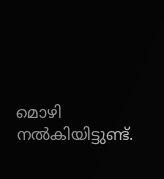മൊഴി നൽകിയിട്ടുണ്ട്.